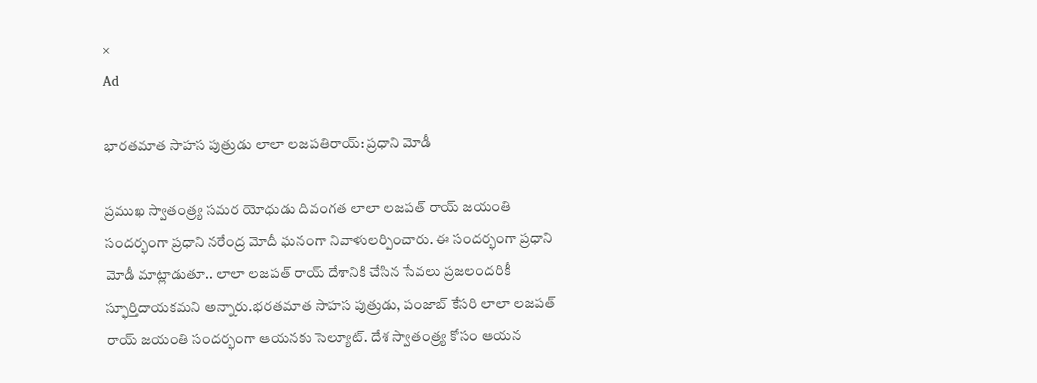×
Ad

భారతమాత సాహస పుత్రుడు లాలా లజపతిరాయ్: ప్రధాని మోడీ

ప్రముఖ స్వాతంత్ర్య సమర యోధుడు దివంగత లాలా లజపత్ రాయ్ జయంతి సందర్భంగా ప్రధాని నరేంద్ర మోదీ ఘనంగా నివాళులర్పించారు. ఈ సందర్భంగా ప్రధాని మోడీ మాట్లాడుతూ.. లాలా లజపత్ రాయ్ దేశానికి చేసిన సేవలు ప్రజలందరికీ స్ఫూర్తిదాయకమని అన్నారు.భరతమాత సాహస పుత్రుడు, పంజాబ్ కేసరి లాలా లజపత్ రాయ్ జయంతి సందర్భంగా ఆయనకు సెల్యూట్. దేశ స్వాతంత్ర్య కోసం ఆయన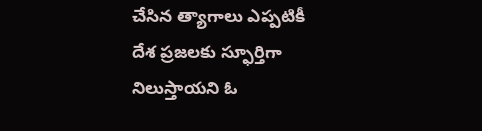చేసిన త్యాగాలు ఎప్పటికీ దేశ ప్రజలకు స్ఫూర్తిగా నిలుస్తాయని ఓ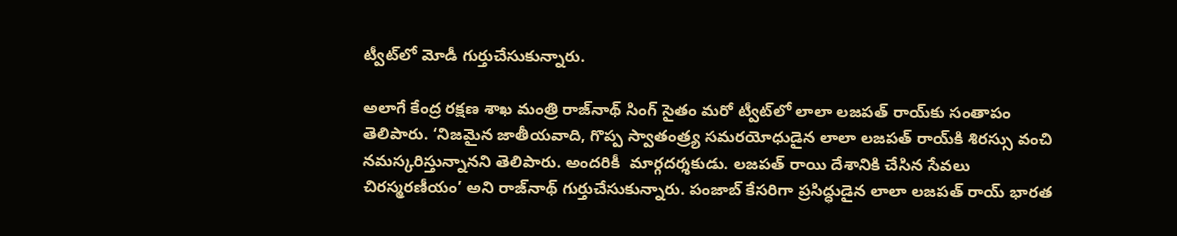ట్వీట్‌లో మోడీ గుర్తుచేసుకున్నారు.

అలాగే కేంద్ర రక్షణ శాఖ మంత్రి రాజ్‌నాథ్ సింగ్ సైతం మరో ట్వీట్‌లో లాలా లజపత్ రాయ్‌కు సంతాపం తెలిపారు. ‘నిజమైన జాతీయవాది, గొప్ప స్వాతంత్ర్య సమరయోధుడైన లాలా లజపత్ రాయ్‌కి శిరస్సు వంచి నమస్కరిస్తున్నానని తెలిపారు. అందరికీ  మార్గదర్శకుడు. లజపత్ రాయి దేశానికి చేసిన సేవలు చిరస్మరణీయం’ అని రాజ్‌నాథ్ గుర్తుచేసుకున్నారు. పంజాబ్ కేసరిగా ప్రసిద్ధుడైన లాలా లజపత్ రాయ్ భారత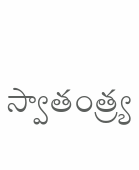స్వాతంత్ర్య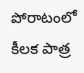పోరాటంలో కీలక పాత్ర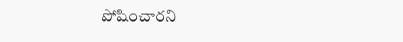పోషించారని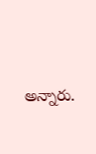అన్నారు.